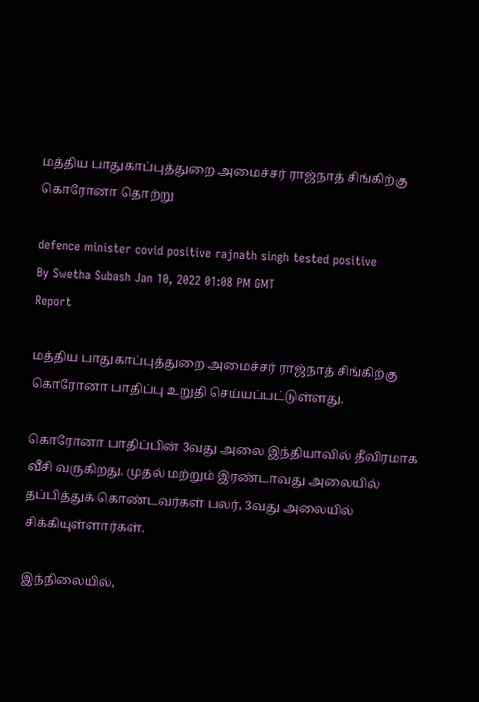மத்திய பாதுகாப்புத்துறை அமைச்சர் ராஜ்நாத் சிங்கிற்கு கொரோனா தொற்று

defence minister covid positive rajnath singh tested positive
By Swetha Subash Jan 10, 2022 01:08 PM GMT
Report

மத்திய பாதுகாப்புத்துறை அமைச்சர் ராஜ்நாத் சிங்கிற்கு கொரோனா பாதிப்பு உறுதி செய்யப்பட்டுள்ளது.

கொரோனா பாதிப்பின் 3வது அலை இந்தியாவில் தீவிரமாக வீசி வருகிறது. முதல் மற்றும் இரண்டாவது அலையில் தப்பித்துக் கொண்டவர்கள் பலர், 3வது அலையில் சிக்கியுள்ளார்கள்.

இந்நிலையில்,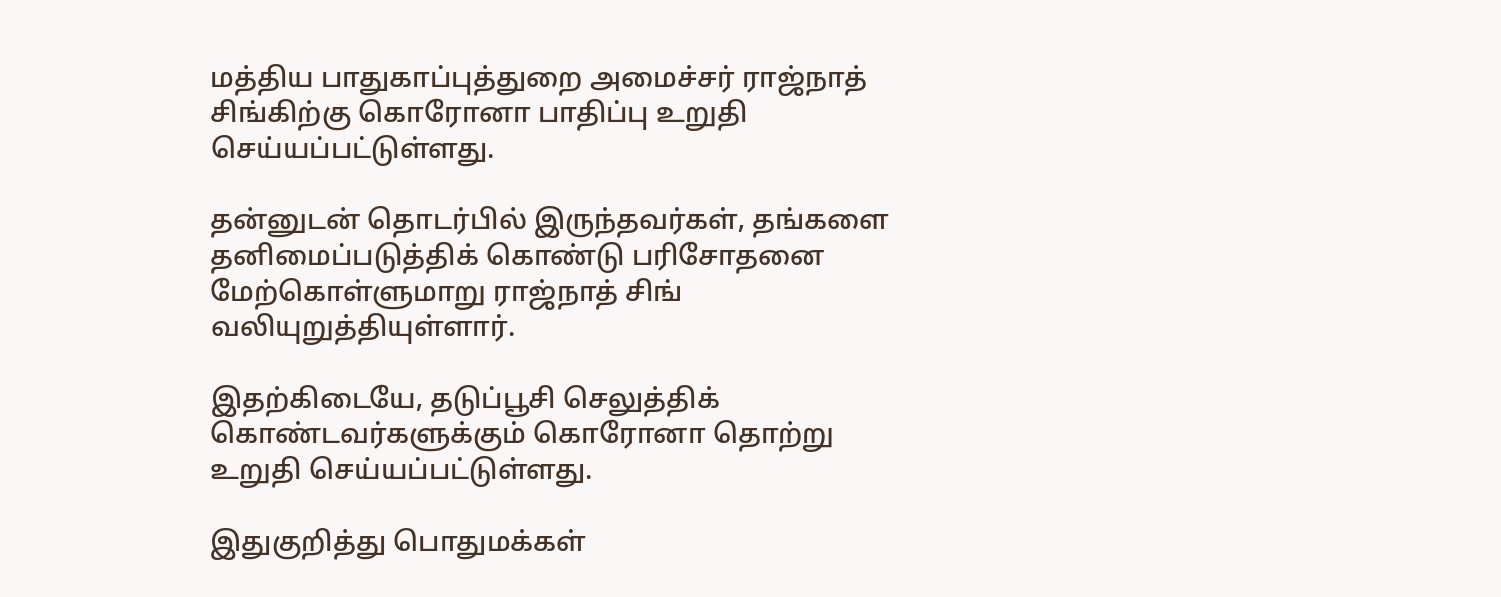மத்திய பாதுகாப்புத்துறை அமைச்சர் ராஜ்நாத் சிங்கிற்கு கொரோனா பாதிப்பு உறுதி செய்யப்பட்டுள்ளது.

தன்னுடன் தொடர்பில் இருந்தவர்கள், தங்களை தனிமைப்படுத்திக் கொண்டு பரிசோதனை மேற்கொள்ளுமாறு ராஜ்நாத் சிங் வலியுறுத்தியுள்ளார்.

இதற்கிடையே, தடுப்பூசி செலுத்திக் கொண்டவர்களுக்கும் கொரோனா தொற்று உறுதி செய்யப்பட்டுள்ளது.

இதுகுறித்து பொதுமக்கள்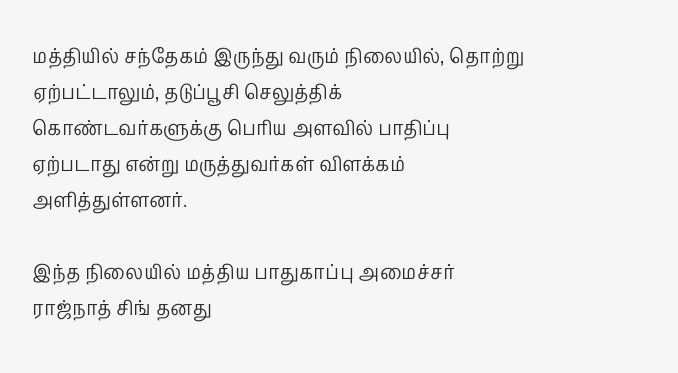மத்தியில் சந்தேகம் இருந்து வரும் நிலையில், தொற்று ஏற்பட்டாலும், தடுப்பூசி செலுத்திக் கொண்டவர்களுக்கு பெரிய அளவில் பாதிப்பு ஏற்படாது என்று மருத்துவர்கள் விளக்கம் அளித்துள்ளனர்.

இந்த நிலையில் மத்திய பாதுகாப்பு அமைச்சர் ராஜ்நாத் சிங் தனது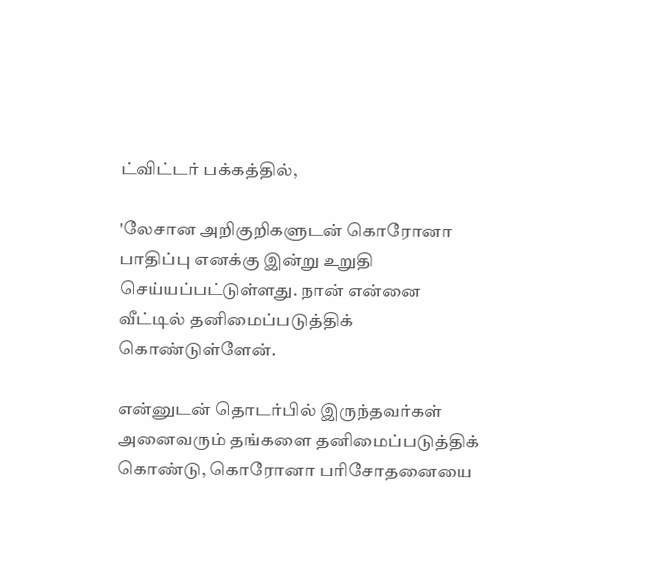ட்விட்டர் பக்கத்தில்,

'லேசான அறிகுறிகளுடன் கொரோனா பாதிப்பு எனக்கு இன்று உறுதி செய்யப்பட்டுள்ளது. நான் என்னை வீட்டில் தனிமைப்படுத்திக் கொண்டுள்ளேன்.

என்னுடன் தொடர்பில் இருந்தவர்கள் அனைவரும் தங்களை தனிமைப்படுத்திக் கொண்டு, கொரோனா பரிசோதனையை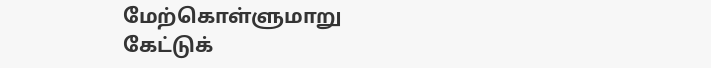மேற்கொள்ளுமாறு கேட்டுக்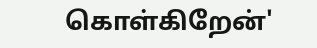கொள்கிறேன்'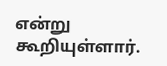என்று கூறியுள்ளார்.